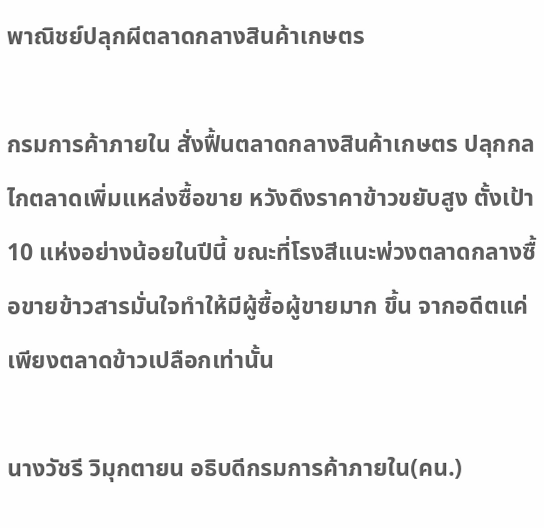พาณิชย์ปลุกผีตลาดกลางสินค้าเกษตร

กรมการค้าภายใน สั่งฟื้นตลาดกลางสินค้าเกษตร ปลุกกลไกตลาดเพิ่มแหล่งซื้อขาย หวังดึงราคาข้าวขยับสูง ตั้งเป้า 10 แห่งอย่างน้อยในปีนี้ ขณะที่โรงสีแนะพ่วงตลาดกลางซื้อขายข้าวสารมั่นใจทำให้มีผู้ซื้อผู้ขายมาก ขึ้น จากอดีตแค่เพียงตลาดข้าวเปลือกเท่านั้น

นางวัชรี วิมุกตายน อธิบดีกรมการค้าภายใน(คน.)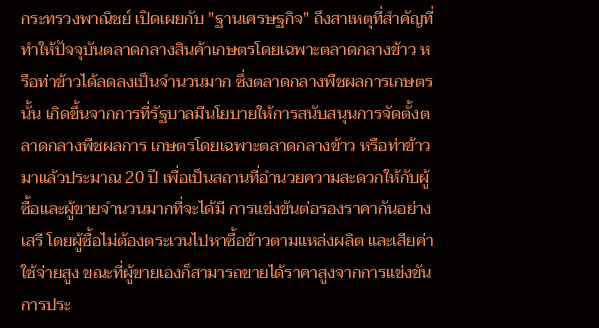กระทรวงพาณิชย์ เปิดเผยกับ "ฐานเศรษฐกิจ" ถึงสาเหตุที่สำคัญที่ทำให้ปัจจุบันตลาดกลางสินค้าเกษตรโดยเฉพาะตลาดกลางข้าว หรือท่าข้าวได้ลดลงเป็นจำนวนมาก ซึ่งตลาดกลางพืชผลการเกษตรนั้น เกิดขึ้นจากการที่รัฐบาลมีนโยบายให้การสนับสนุนการจัดตั้งตลาดกลางพืชผลการ เกษตรโดยเฉพาะตลาดกลางข้าว หรือท่าข้าว มาแล้วประมาณ 20 ปี เพื่อเป็นสถานที่อำนวยความสะดวกให้กับผู้ซื้อและผู้ขายจำนวนมากที่จะได้มี การแข่งขันต่อรองราคากันอย่างเสรี โดยผู้ซื้อไม่ต้องตระเวนไปหาซื้อข้าวตามแหล่งผลิต และเสียค่าใช้จ่ายสูง ขณะที่ผู้ขายเองก็สามารถขายได้ราคาสูงจากการแข่งขันการประ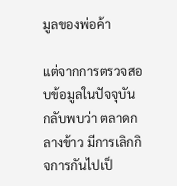มูลของพ่อค้า

แต่จากการตรวจสอบข้อมูลในปัจจุบัน กลับพบว่า ตลาดกลางข้าว มีการเลิกกิจการกันไปเป็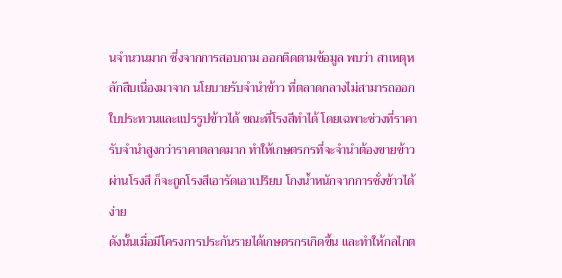นจำนวนมาก ซึ่งจากการสอบถาม ออกติดตามข้อมูล พบว่า สาเหตุหลักสืบเนื่องมาจาก นโยบายรับจำนำข้าว ที่ตลาดกลางไม่สามารถออกใบประทวนและแปรรูปข้าวได้ ขณะที่โรงสีทำได้ โดยเฉพาะช่วงที่ราคารับจำนำสูงกว่าราคาตลาดมาก ทำให้เกษตรกรที่จะจำนำต้องขายข้าวผ่านโรงสี ก็จะถูกโรงสีเอารัดเอาเปรียบ โกงน้ำหนักจากการชั่งข้าวได้ง่าย
ดังนั้นเมื่อมีโครงการประกันรายได้เกษตรกรเกิดขึ้น และทำให้กลไกต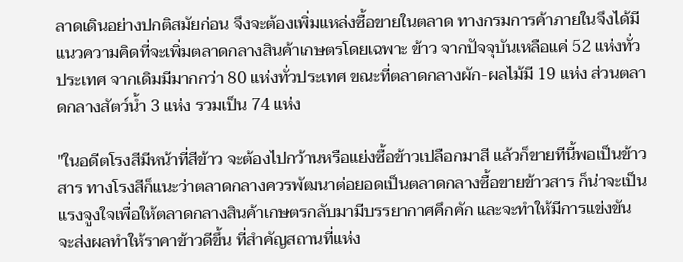ลาดเดินอย่างปกติสมัยก่อน จึงจะต้องเพิ่มแหล่งซื้อขายในตลาด ทางกรมการค้าภายในจึงได้มีแนวความคิดที่จะเพิ่มตลาดกลางสินค้าเกษตรโดยเฉพาะ ข้าว จากปัจจุบันเหลือแค่ 52 แห่งทั่วประเทศ จากเดิมมีมากกว่า 80 แห่งทั่วประเทศ ขณะที่ตลาดกลางผัก-ผลไม้มี 19 แห่ง ส่วนตลาดกลางสัตว์น้ำ 3 แห่ง รวมเป็น 74 แห่ง

"ในอดีตโรงสีมีหน้าที่สีข้าว จะต้องไปกว้านหรือแย่งซื้อข้าวเปลือกมาสี แล้วก็ขายทีนี้พอเป็นข้าวสาร ทางโรงสีก็แนะว่าตลาดกลางควรพัฒนาต่อยอดเป็นตลาดกลางซื้อขายข้าวสาร ก็น่าจะเป็นแรงจูงใจเพื่อให้ตลาดกลางสินค้าเกษตรกลับมามีบรรยากาศคึกคัก และจะทำให้มีการแข่งขัน จะส่งผลทำให้ราคาข้าวดีขึ้น ที่สำคัญสถานที่แห่ง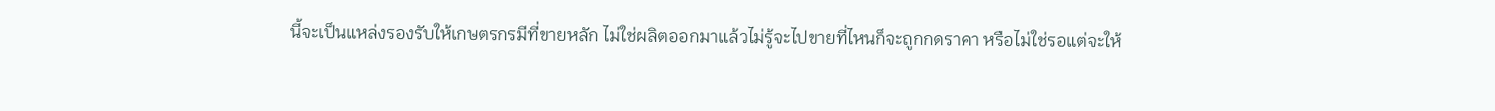นี้จะเป็นแหล่งรองรับให้เกษตรกรมีที่ขายหลัก ไม่ใช่ผลิตออกมาแล้วไม่รู้จะไปขายที่ไหนก็จะถูกกดราคา หรือไม่ใช่รอแต่จะให้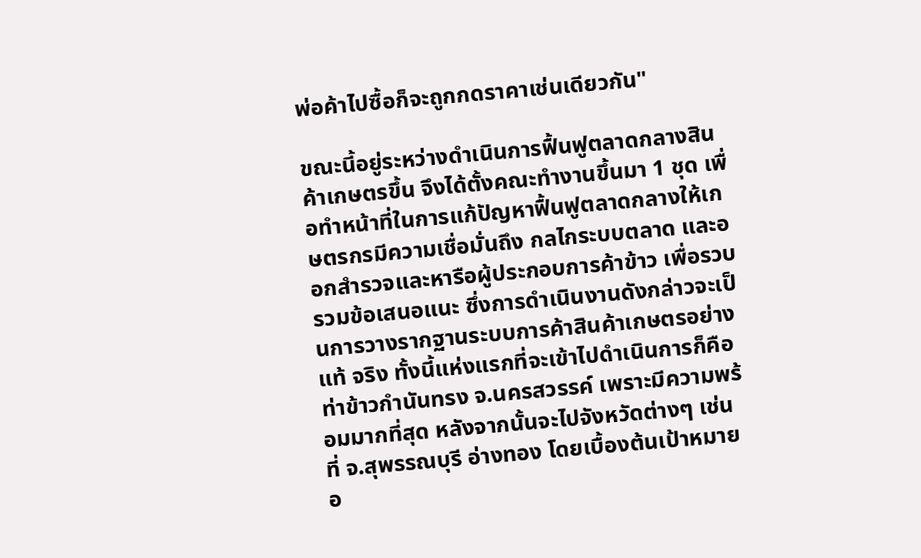พ่อค้าไปซื้อก็จะถูกกดราคาเช่นเดียวกัน"

ขณะนี้อยู่ระหว่างดำเนินการฟื้นฟูตลาดกลางสินค้าเกษตรขึ้น จึงได้ตั้งคณะทำงานขึ้นมา 1 ชุด เพื่อทำหน้าที่ในการแก้ปัญหาฟื้นฟูตลาดกลางให้เกษตรกรมีความเชื่อมั่นถึง กลไกระบบตลาด และออกสำรวจและหารือผู้ประกอบการค้าข้าว เพื่อรวบรวมข้อเสนอแนะ ซึ่งการดำเนินงานดังกล่าวจะเป็นการวางรากฐานระบบการค้าสินค้าเกษตรอย่างแท้ จริง ทั้งนี้แห่งแรกที่จะเข้าไปดำเนินการก็คือท่าข้าวกำนันทรง จ.นครสวรรค์ เพราะมีความพร้อมมากที่สุด หลังจากนั้นจะไปจังหวัดต่างๆ เช่น ที่ จ.สุพรรณบุรี อ่างทอง โดยเบื้องต้นเป้าหมายอ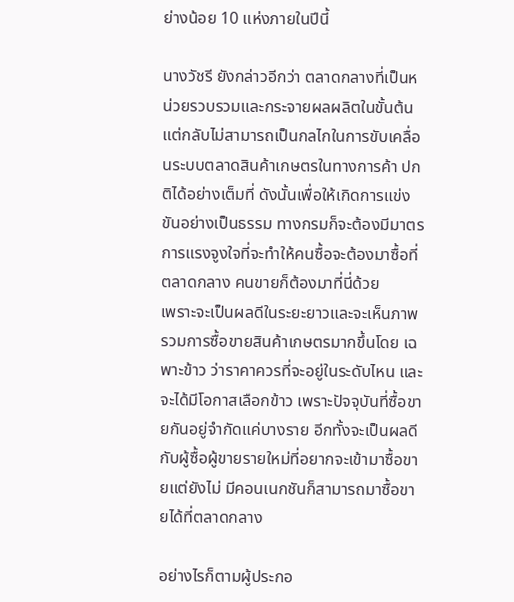ย่างน้อย 10 แห่งภายในปีนี้

นางวัชรี ยังกล่าวอีกว่า ตลาดกลางที่เป็นหน่วยรวบรวมและกระจายผลผลิตในขั้นต้น แต่กลับไม่สามารถเป็นกลไกในการขับเคลื่อนระบบตลาดสินค้าเกษตรในทางการค้า ปกติได้อย่างเต็มที่ ดังนั้นเพื่อให้เกิดการแข่งขันอย่างเป็นธรรม ทางกรมก็จะต้องมีมาตรการแรงจูงใจที่จะทำให้คนซื้อจะต้องมาซื้อที่ตลาดกลาง คนขายก็ต้องมาที่นี่ด้วย
เพราะจะเป็นผลดีในระยะยาวและจะเห็นภาพรวมการซื้อขายสินค้าเกษตรมากขึ้นโดย เฉพาะข้าว ว่าราคาควรที่จะอยู่ในระดับไหน และจะได้มีโอกาสเลือกข้าว เพราะปัจจุบันที่ซื้อขายกันอยู่จำกัดแค่บางราย อีกทั้งจะเป็นผลดีกับผู้ซื้อผู้ขายรายใหม่ที่อยากจะเข้ามาซื้อขายแต่ยังไม่ มีคอนเนกชันก็สามารถมาซื้อขายได้ที่ตลาดกลาง

อย่างไรก็ตามผู้ประกอ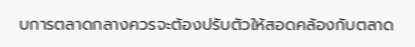บการตลาดกลางควรจะต้องปรับตัวให้สอดคล้องกับตลาด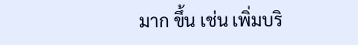มาก ขึ้น เช่น เพิ่มบริ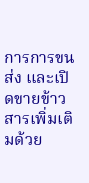การการขนส่ง และเปิดขายข้าวสารเพิ่มเติมด้วย